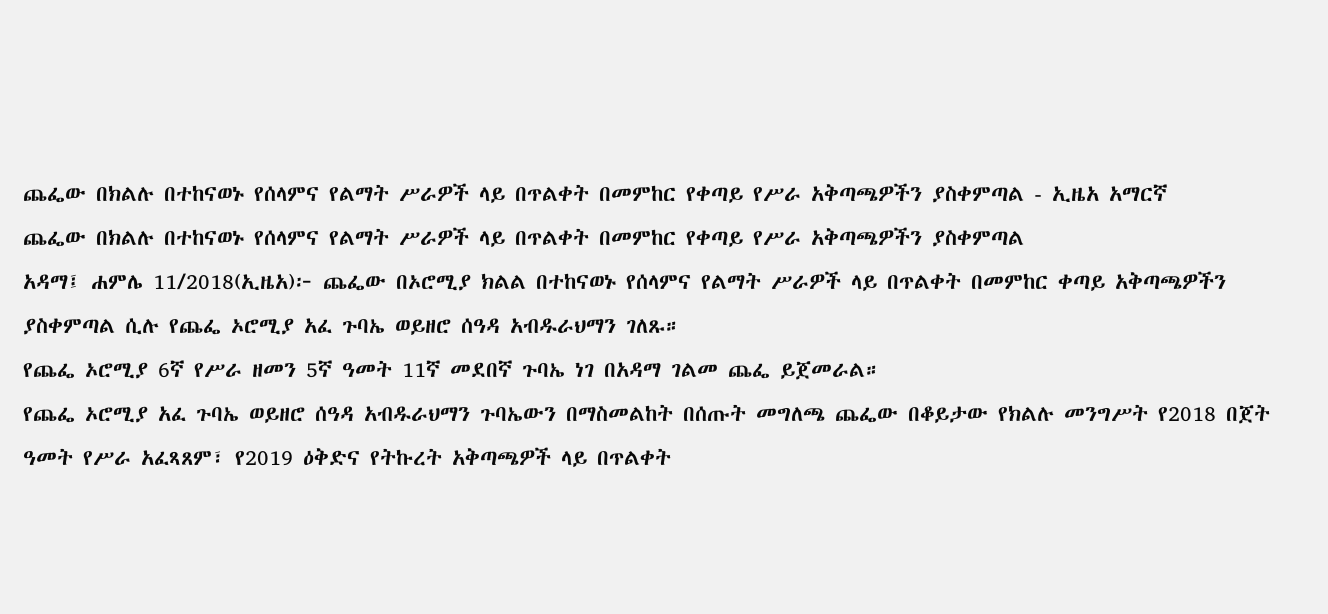ጨፌው በክልሉ በተከናወኑ የሰላምና የልማት ሥራዎች ላይ በጥልቀት በመምከር የቀጣይ የሥራ አቅጣጫዎችን ያስቀምጣል - ኢዜአ አማርኛ
ጨፌው በክልሉ በተከናወኑ የሰላምና የልማት ሥራዎች ላይ በጥልቀት በመምከር የቀጣይ የሥራ አቅጣጫዎችን ያስቀምጣል
አዳማ፤ ሐምሌ 11/2018(ኢዜአ)፦ ጨፌው በኦሮሚያ ክልል በተከናወኑ የሰላምና የልማት ሥራዎች ላይ በጥልቀት በመምከር ቀጣይ አቅጣጫዎችን ያስቀምጣል ሲሉ የጨፌ ኦሮሚያ አፈ ጉባኤ ወይዘሮ ሰዓዳ አብዱራህማን ገለጹ።
የጨፌ ኦሮሚያ 6ኛ የሥራ ዘመን 5ኛ ዓመት 11ኛ መደበኛ ጉባኤ ነገ በአዳማ ገልመ ጨፌ ይጀመራል።
የጨፌ ኦሮሚያ አፈ ጉባኤ ወይዘሮ ሰዓዳ አብዱራህማን ጉባኤውን በማስመልከት በሰጡት መግለጫ ጨፌው በቆይታው የክልሉ መንግሥት የ2018 በጀት ዓመት የሥራ አፈጻጸም፣ የ2019 ዕቅድና የትኩረት አቅጣጫዎች ላይ በጥልቀት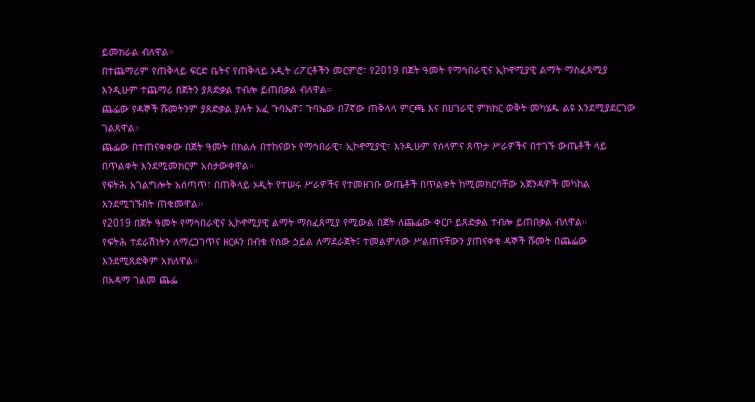ይመክራል ብለዋል።
በተጨማሪም የጠቅላይ ፍርድ ቤትና የጠቅላይ ኦዲት ሪፖርቶችን መርምሮ፣ የ2019 በጀት ዓመት የማኅበራዊና ኢኮኖሚያዊ ልማት ማስፈጸሚያ እንዲሁም ተጨማሪ በጀትን ያጸድቃል ተብሎ ይጠበቃል ብለዋል።
ጨፌው የዳኞች ሹመትንም ያጸድቃል ያሉት አፈ ጉባኤዋ፤ ጉባኤው በ7ኛው ጠቅላላ ምርጫ እና በሀገራዊ ምክክር ወቅት መካሄዱ ልዩ እንደሚያደርገው ገልጸዋል።
ጨፌው በተጠናቀቀው በጀት ዓመት በክልሉ በተከናወኑ የማኅበራዊ፣ ኢኮኖሚያዊ፣ እንዲሁም የሰላምና ጸጥታ ሥራዎችና በተገኙ ውጤቶች ላይ በጥልቀት እንደሚመክርም አስታውቀዋል።
የፍትሕ አገልግሎት አሰጣጥ፣ በጠቅላይ ኦዲት የተሠሩ ሥራዎችና የተመዘገቡ ውጤቶች በጥልቀት ከሚመክርባቸው አጀንዳዎች መካከል እንደሚገኙበት ጠቁመዋል።
የ2019 በጀት ዓመት የማኅበራዊና ኢኮኖሚያዊ ልማት ማስፈጸሚያ የሚውል በጀት ለጨፌው ቀርቦ ይጸድቃል ተብሎ ይጠበቃል ብለዋል።
የፍትሕ ተደራሽነትን ለማረጋገጥና ዘርፉን በብቁ የሰው ኃይል ለማደራጀት፤ ተመልምለው ሥልጠናቸውን ያጠናቀቁ ዳኞች ሹመት በጨፌው እንደሚጸድቅም አክለዋል።
በአዳማ ገልመ ጨፌ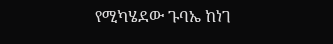የሚካሄደው ጉባኤ ከነገ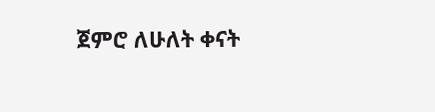ጀምሮ ለሁለት ቀናት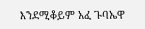እንደሚቆይም አፈ ጉባኤዋ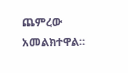ጨምረው አመልክተዋል።